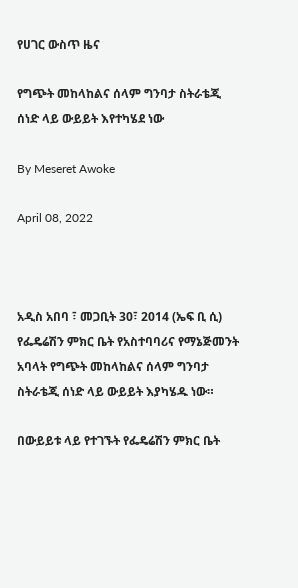የሀገር ውስጥ ዜና

የግጭት መከላከልና ሰላም ግንባታ ስትራቴጂ ሰነድ ላይ ውይይት እየተካሄደ ነው

By Meseret Awoke

April 08, 2022



አዲስ አበባ ፣ መጋቢት 30፣ 2014 (ኤፍ ቢ ሲ) የፌዴሬሽን ምክር ቤት የአስተባባሪና የማኔጅመንት አባላት የግጭት መከላከልና ሰላም ግንባታ ስትራቴጂ ሰነድ ላይ ውይይት እያካሄዱ ነው።

በውይይቱ ላይ የተገኙት የፌዴሬሽን ምክር ቤት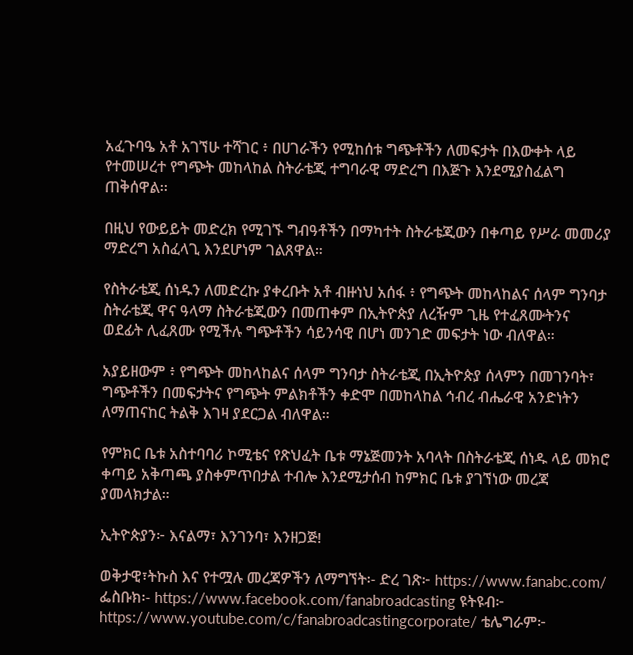አፈጉባዔ አቶ አገኘሁ ተሻገር ፥ በሀገራችን የሚከሰቱ ግጭቶችን ለመፍታት በእውቀት ላይ የተመሠረተ የግጭት መከላከል ስትራቴጂ ተግባራዊ ማድረግ በእጅጉ እንደሚያስፈልግ ጠቅሰዋል፡፡

በዚህ የውይይት መድረክ የሚገኙ ግብዓቶችን በማካተት ስትራቴጂውን በቀጣይ የሥራ መመሪያ ማድረግ አስፈላጊ እንደሆነም ገልጸዋል።

የስትራቴጂ ሰነዱን ለመድረኩ ያቀረቡት አቶ ብዙነህ አሰፋ ፥ የግጭት መከላከልና ሰላም ግንባታ ስትራቴጂ ዋና ዓላማ ስትራቴጂውን በመጠቀም በኢትዮጵያ ለረዥም ጊዜ የተፈጸሙትንና ወደፊት ሊፈጸሙ የሚችሉ ግጭቶችን ሳይንሳዊ በሆነ መንገድ መፍታት ነው ብለዋል።

አያይዘውም ፥ የግጭት መከላከልና ሰላም ግንባታ ስትራቴጂ በኢትዮጵያ ሰላምን በመገንባት፣ ግጭቶችን በመፍታትና የግጭት ምልክቶችን ቀድሞ በመከላከል ኅብረ ብሔራዊ አንድነትን ለማጠናከር ትልቅ እገዛ ያደርጋል ብለዋል።

የምክር ቤቱ አስተባባሪ ኮሚቴና የጽህፈት ቤቱ ማኔጅመንት አባላት በስትራቴጂ ሰነዱ ላይ መክሮ ቀጣይ አቅጣጫ ያስቀምጥበታል ተብሎ እንደሚታሰብ ከምክር ቤቱ ያገኘነው መረጃ ያመላክታል።

ኢትዮጵያን፦ እናልማ፣ እንገንባ፣ እንዘጋጅ!

ወቅታዊ፣ትኩስ እና የተሟሉ መረጃዎችን ለማግኘት፡- ድረ ገጽ፦ https://www.fanabc.com/ ፌስቡክ፡- https://www.facebook.com/fanabroadcasting ዩትዩብ፦ https://www.youtube.com/c/fanabroadcastingcorporate/ ቴሌግራም፦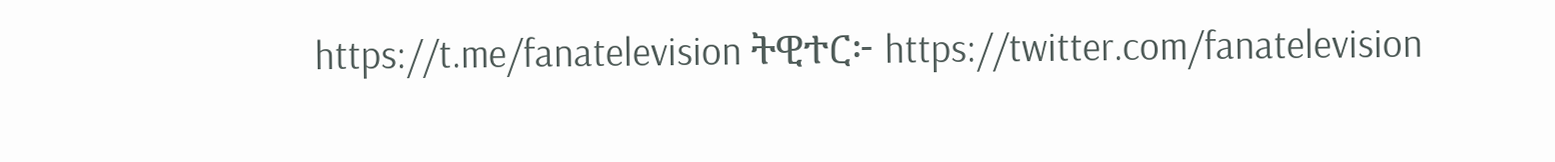https://t.me/fanatelevision ትዊተር፦ https://twitter.com/fanatelevision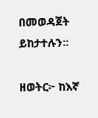በመወዳጀት ይከታተሉን፡፡

ዘወትር፦ ከእኛ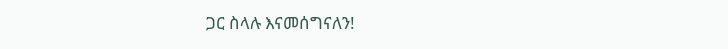ጋር ስላሉ እናመሰግናለን!